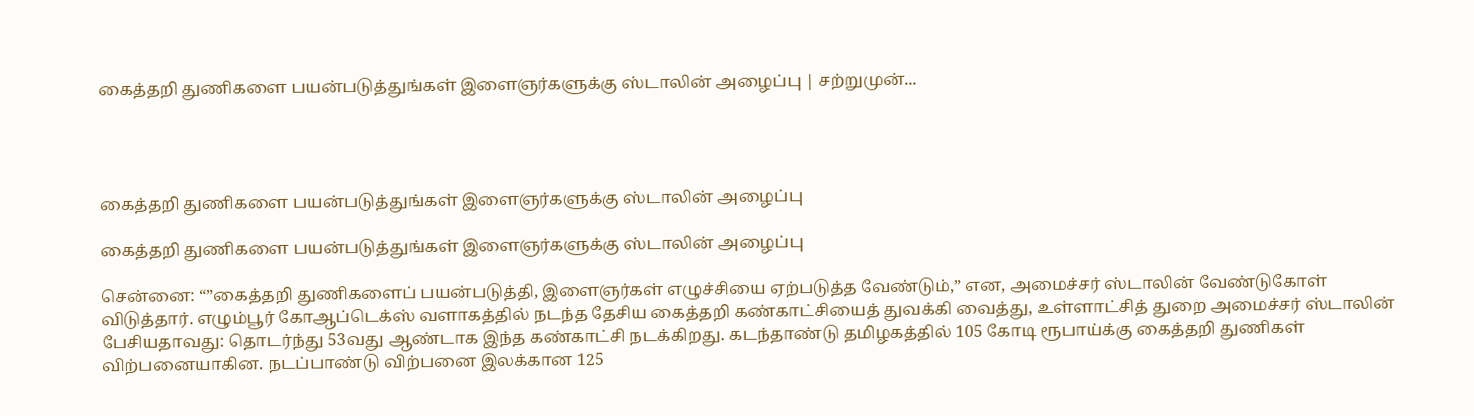கைத்தறி துணிகளை பயன்படுத்துங்கள் இளைஞர்களுக்கு ஸ்டாலின் அழைப்பு | சற்றுமுன்...




கைத்தறி துணிகளை பயன்படுத்துங்கள் இளைஞர்களுக்கு ஸ்டாலின் அழைப்பு

கைத்தறி துணிகளை பயன்படுத்துங்கள் இளைஞர்களுக்கு ஸ்டாலின் அழைப்பு

சென்னை: “”கைத்தறி துணிகளைப் பயன்படுத்தி, இளைஞர்கள் எழுச்சியை ஏற்படுத்த வேண்டும்,” என, அமைச்சர் ஸ்டாலின் வேண்டுகோள் விடுத்தார். எழும்பூர் கோஆப்டெக்ஸ் வளாகத்தில் நடந்த தேசிய கைத்தறி கண்காட்சியைத் துவக்கி வைத்து, உள்ளாட்சித் துறை அமைச்சர் ஸ்டாலின் பேசியதாவது: தொடர்ந்து 53வது ஆண்டாக இந்த கண்காட்சி நடக்கிறது. கடந்தாண்டு தமிழகத்தில் 105 கோடி ரூபாய்க்கு கைத்தறி துணிகள் விற்பனையாகின. நடப்பாண்டு விற்பனை இலக்கான 125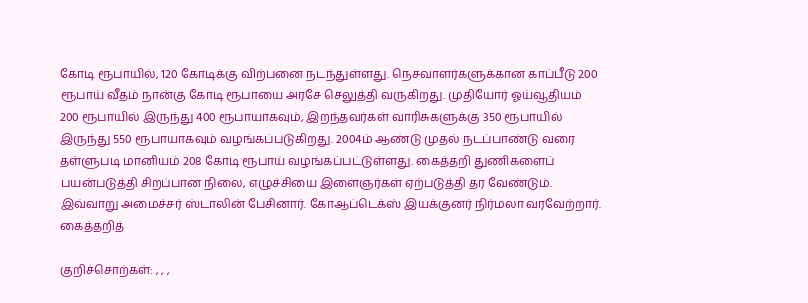கோடி ரூபாயில், 120 கோடிக்கு விற்பனை நடந்துள்ளது. நெசவாளர்களுக்கான காப்பீடு 200 ரூபாய் வீதம் நான்கு கோடி ரூபாயை அரசே செலுத்தி வருகிறது. முதியோர் ஓய்வூதியம் 200 ரூபாயில் இருந்து 400 ரூபாயாகவும், இறந்தவர்கள் வாரிசுகளுக்கு 350 ரூபாயில் இருந்து 550 ரூபாயாகவும் வழங்கப்படுகிறது. 2004ம் ஆண்டு முதல் நடப்பாண்டு வரை தள்ளுபடி மானியம் 208 கோடி ரூபாய் வழங்கப்பட்டுள்ளது. கைத்தறி துணிகளைப் பயன்படுத்தி சிறப்பான நிலை, எழுச்சியை இளைஞர்கள் ஏற்படுத்தி தர வேண்டும். இவ்வாறு அமைச்சர் ஸ்டாலின் பேசினார். கோஆப்டெக்ஸ் இயக்குனர் நிர்மலா வரவேற்றார். கைத்தறித்

குறிச்சொற்கள்: , , ,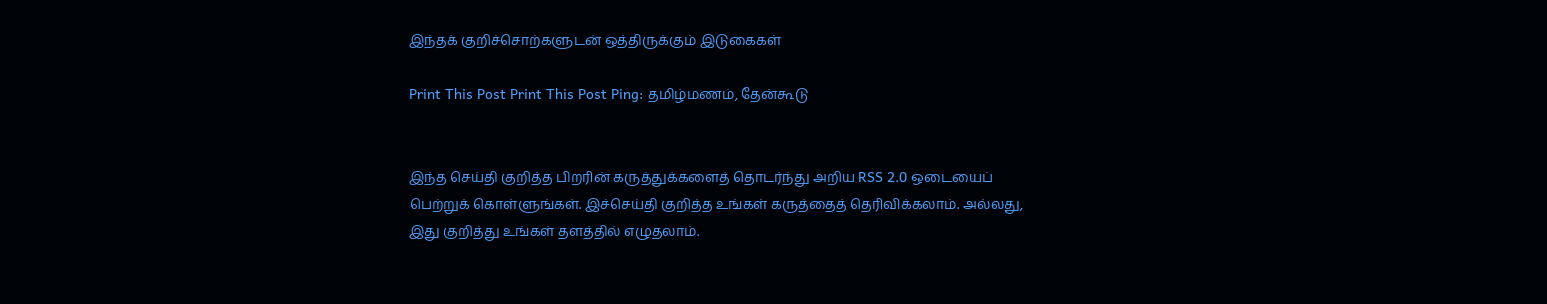இந்தக் குறிச்சொற்களுடன் ஒத்திருக்கும் இடுகைகள்

Print This Post Print This Post Ping: தமிழ்மணம், தேன்கூடு


இந்த செய்தி குறித்த பிறரின் கருத்துக்களைத் தொடர்ந்து அறிய RSS 2.0 ஒடையைப் பெற்றுக் கொள்ளுங்கள். இச்செய்தி குறித்த உங்கள் கருத்தைத் தெரிவிக்கலாம். அல்லது, இது குறித்து உங்கள் தளத்தில் எழுதலாம்.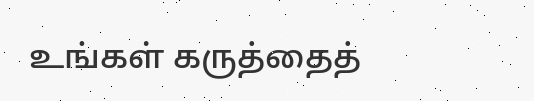உங்கள் கருத்தைத்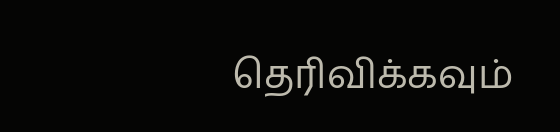தெரிவிக்கவும்